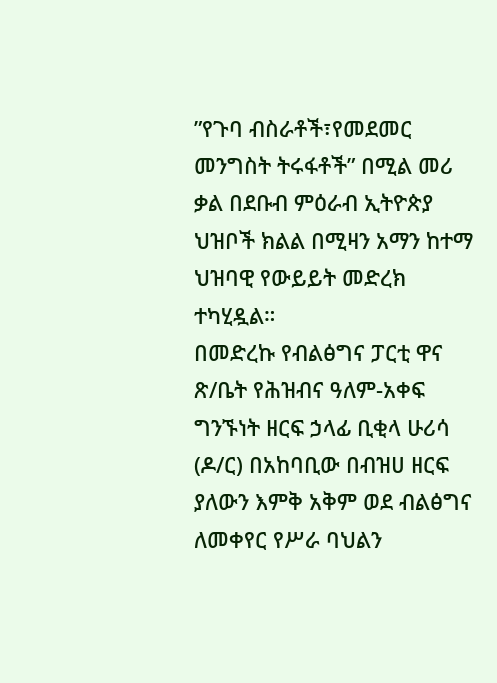”የጉባ ብስራቶች፣የመደመር መንግስት ትሩፋቶች” በሚል መሪ ቃል በደቡብ ምዕራብ ኢትዮጵያ ህዝቦች ክልል በሚዛን አማን ከተማ ህዝባዊ የውይይት መድረክ ተካሂዷል።
በመድረኩ የብልፅግና ፓርቲ ዋና ጽ/ቤት የሕዝብና ዓለም-አቀፍ ግንኙነት ዘርፍ ኃላፊ ቢቂላ ሁሪሳ (ዶ/ር) በአከባቢው በብዝሀ ዘርፍ ያለውን እምቅ አቅም ወደ ብልፅግና ለመቀየር የሥራ ባህልን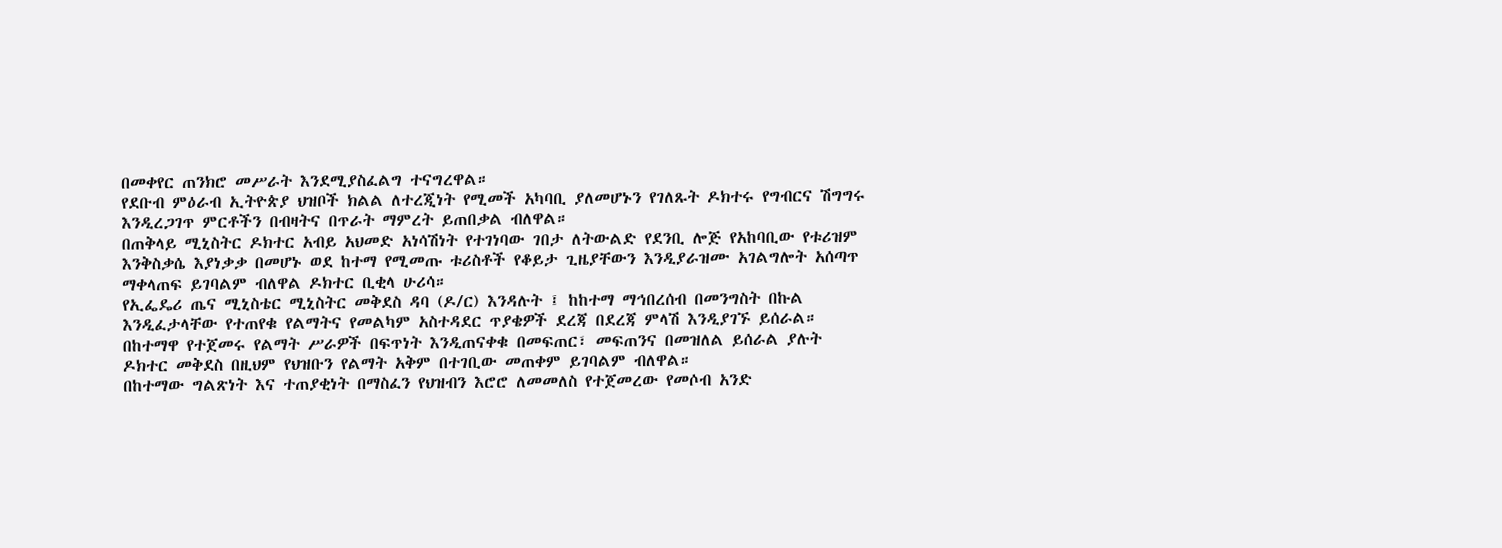በመቀየር ጠንክሮ መሥራት እንደሚያስፈልግ ተናግረዋል።
የደቡብ ምዕራብ ኢትዮጵያ ህዝቦች ክልል ለተረጂነት የሚመች አካባቢ ያለመሆኑን የገለጹት ዶክተሩ የግብርና ሽግግሩ እንዲረጋገጥ ምርቶችን በብዛትና በጥራት ማምረት ይጠበቃል ብለዋል።
በጠቅላይ ሚኒስትር ዶክተር አብይ አህመድ አነሳሽነት የተገነባው ገበታ ለትውልድ የደንቢ ሎጅ የአከባቢው የቱሪዝም እንቅስቃሴ እያነቃቃ በመሆኑ ወደ ከተማ የሚመጡ ቱሪስቶች የቆይታ ጊዜያቸውን እንዲያራዝሙ አገልግሎት አሰጣጥ ማቀላጠፍ ይገባልም ብለዋል ዶክተር ቢቂላ ሁሪሳ።
የኢፌዴሪ ጤና ሚኒስቴር ሚኒስትር መቅደስ ዳባ (ዶ/ር) እንዳሉት ፤ ከከተማ ማኅበረሰብ በመንግስት በኩል እንዲፈታላቸው የተጠየቁ የልማትና የመልካም አስተዳደር ጥያቄዎች ደረጃ በደረጃ ምላሽ እንዲያገኙ ይሰራል።
በከተማዋ የተጀመሩ የልማት ሥራዎች በፍጥነት እንዲጠናቀቁ በመፍጠር፣ መፍጠንና በመዝለል ይሰራል ያሉት ዶክተር መቅደስ በዚህም የህዝቡን የልማት አቅም በተገቢው መጠቀም ይገባልም ብለዋል።
በከተማው ግልጽነት እና ተጠያቂነት በማስፈን የህዝብን እሮሮ ለመመለስ የተጀመረው የመሶብ አንድ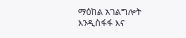ማዕከል አገልግሎት እንዲስፋፋ እና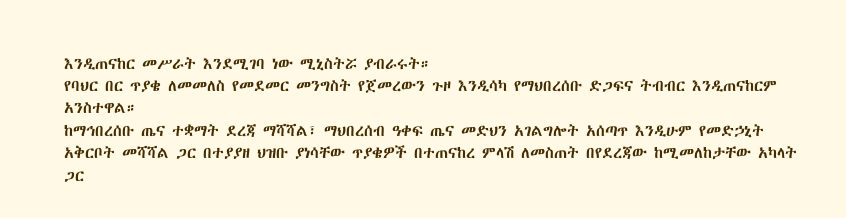እንዲጠናከር መሥራት እንደሚገባ ነው ሚኒስትሯ ያብራሩት።
የባህር በር ጥያቄ ለመመለስ የመደመር መንግስት የጀመረውን ጉዞ እንዲሳካ የማህበረሰቡ ድጋፍና ትብብር እንዲጠናከርም አንስተዋል።
ከማኅበረሰቡ ጤና ተቋማት ደረጃ ማሻሻል፣ ማህበረሰብ ዓቀፍ ጤና መድህን አገልግሎት አሰጣጥ እንዲሁም የመድኃኒት አቅርቦት መሻሻል ጋር በተያያዘ ህዝቡ ያነሳቸው ጥያቄዎች በተጠናከረ ምላሽ ለመስጠት በየደረጃው ከሚመለከታቸው አካላት ጋር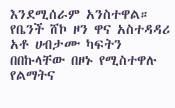እንደሚሰራም አንስተዋል።
የቤንች ሸኮ ዞን ዋና አስተዳዳሪ አቶ ሀብታሙ ካፍትን በበኩላቸው በዞኑ የሚስተዋሉ የልማትና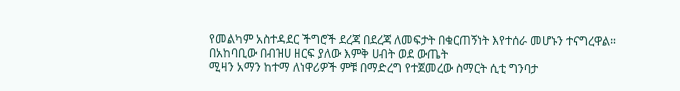የመልካም አስተዳደር ችግሮች ደረጃ በደረጃ ለመፍታት በቁርጠኝነት እየተሰራ መሆኑን ተናግረዋል።
በአከባቢው በብዝሀ ዘርፍ ያለው እምቅ ሀብት ወደ ውጤት
ሚዛን አማን ከተማ ለነዋሪዎች ምቹ በማድረግ የተጀመረው ስማርት ሲቲ ግንባታ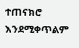ተጠናክሮ እንደሚቀጥልም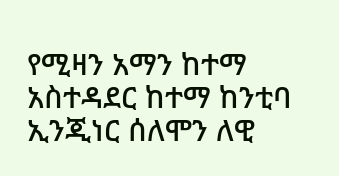የሚዛን አማን ከተማ አስተዳደር ከተማ ከንቲባ ኢንጂነር ሰለሞን ለዊ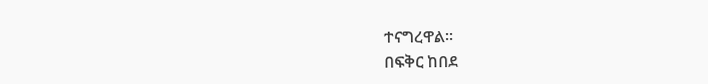ተናግረዋል።
በፍቅር ከበደ